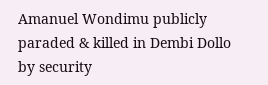Amanuel Wondimu publicly paraded & killed in Dembi Dollo by security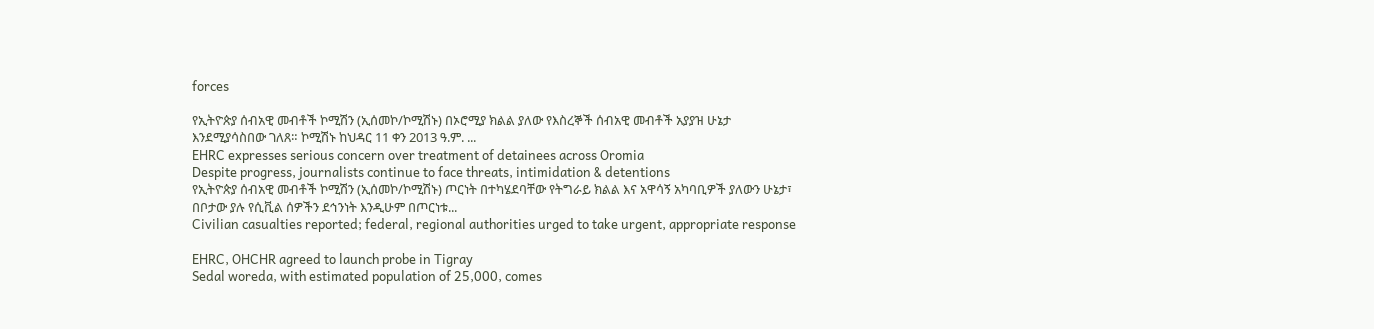forces

የኢትዮጵያ ሰብአዊ መብቶች ኮሚሽን (ኢሰመኮ/ኮሚሽኑ) በኦሮሚያ ክልል ያለው የእስረኞች ሰብአዊ መብቶች አያያዝ ሁኔታ እንደሚያሳስበው ገለጸ። ኮሚሽኑ ከህዳር 11 ቀን 2013 ዓ.ም. ...
EHRC expresses serious concern over treatment of detainees across Oromia
Despite progress, journalists continue to face threats, intimidation & detentions
የኢትዮጵያ ሰብአዊ መብቶች ኮሚሽን (ኢሰመኮ/ኮሚሽኑ) ጦርነት በተካሄደባቸው የትግራይ ክልል እና አዋሳኝ አካባቢዎች ያለውን ሁኔታ፣ በቦታው ያሉ የሲቪል ሰዎችን ደኅንነት እንዲሁም በጦርነቱ...
Civilian casualties reported; federal, regional authorities urged to take urgent, appropriate response

EHRC, OHCHR agreed to launch probe in Tigray
Sedal woreda, with estimated population of 25,000, comes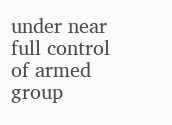under near full control of armed group